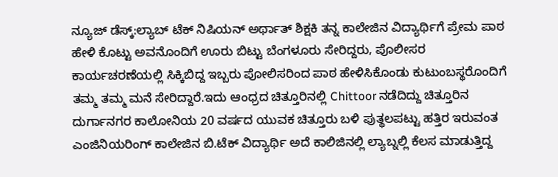ನ್ಯೂಜ್ ಡೆಸ್ಕ್:ಲ್ಯಾಬ್ ಟೆಕ್ ನಿಷಿಯನ್ ಅರ್ಥಾತ್ ಶಿಕ್ಷಕಿ ತನ್ನ ಕಾಲೇಜಿನ ವಿದ್ಯಾರ್ಥಿಗೆ ಪ್ರೇಮ ಪಾಠ ಹೇಳಿ ಕೊಟ್ಟು ಅವನೊಂದಿಗೆ ಊರು ಬಿಟ್ಟು ಬೆಂಗಳೂರು ಸೇರಿದ್ದರು, ಪೊಲೀಸರ ಕಾರ್ಯಚರಣೆಯಲ್ಲಿ ಸಿಕ್ಕಿಬಿದ್ದ ಇಬ್ಬರು ಪೋಲಿಸರಿಂದ ಪಾಠ ಹೇಳಿಸಿಕೊಂಡು ಕುಟುಂಬಸ್ಥರೊಂದಿಗೆ ತಮ್ಮ ತಮ್ಮ ಮನೆ ಸೇರಿದ್ದಾರೆ.ಇದು ಆಂಧ್ರದ ಚಿತ್ತೂರಿನಲ್ಲಿ Chittoor ನಡೆದಿದ್ದು ಚಿತ್ತೂರಿನ ದುರ್ಗಾನಗರ ಕಾಲೋನಿಯ 20 ವರ್ಷದ ಯುವಕ ಚಿತ್ತೂರು ಬಳಿ ಪುತ್ಥಲಪಟ್ಟು ಹತ್ತಿರ ಇರುವಂತ ಎಂಜಿನಿಯರಿಂಗ್ ಕಾಲೇಜಿನ ಬಿ.ಟೆಕ್ ವಿದ್ಯಾರ್ಥಿ ಅದೆ ಕಾಲಿಜಿನಲ್ಲಿ ಲ್ಯಾಬ್ನಲ್ಲಿ ಕೆಲಸ ಮಾಡುತ್ತಿದ್ದ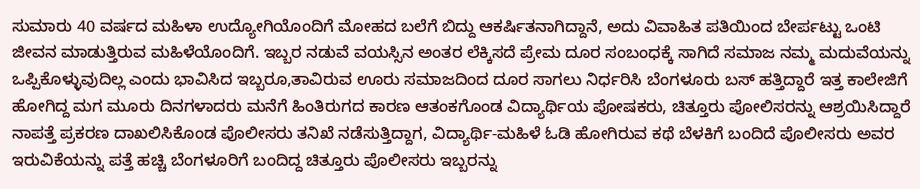ಸುಮಾರು 40 ವರ್ಷದ ಮಹಿಳಾ ಉದ್ಯೋಗಿಯೊಂದಿಗೆ ಮೋಹದ ಬಲೆಗೆ ಬಿದ್ದು ಆಕರ್ಷಿತನಾಗಿದ್ದಾನೆ, ಅದು ವಿವಾಹಿತ ಪತಿಯಿಂದ ಬೇರ್ಪಟ್ಟು ಒಂಟಿ ಜೀವನ ಮಾಡುತ್ತಿರುವ ಮಹಿಳೆಯೊಂದಿಗೆ. ಇಬ್ಬರ ನಡುವೆ ವಯಸ್ಸಿನ ಅಂತರ ಲೆಕ್ಕಿಸದೆ ಪ್ರೇಮ ದೂರ ಸಂಬಂಧಕ್ಕೆ ಸಾಗಿದೆ ಸಮಾಜ ನಮ್ಮ ಮದುವೆಯನ್ನು ಒಪ್ಪಿಕೊಳ್ಳುವುದಿಲ್ಲ ಎಂದು ಭಾವಿಸಿದ ಇಬ್ಬರೂ,ತಾವಿರುವ ಊರು ಸಮಾಜದಿಂದ ದೂರ ಸಾಗಲು ನಿರ್ಧರಿಸಿ ಬೆಂಗಳೂರು ಬಸ್ ಹತ್ತಿದ್ದಾರೆ ಇತ್ತ ಕಾಲೇಜಿಗೆ ಹೋಗಿದ್ದ ಮಗ ಮೂರು ದಿನಗಳಾದರು ಮನೆಗೆ ಹಿಂತಿರುಗದ ಕಾರಣ ಆತಂಕಗೊಂಡ ವಿದ್ಯಾರ್ಥಿಯ ಪೋಷಕರು, ಚಿತ್ತೂರು ಪೋಲಿಸರನ್ನು ಆಶ್ರಯಿಸಿದ್ದಾರೆ ನಾಪತ್ತೆ ಪ್ರಕರಣ ದಾಖಲಿಸಿಕೊಂಡ ಪೊಲೀಸರು ತನಿಖೆ ನಡೆಸುತ್ತಿದ್ದಾಗ, ವಿದ್ಯಾರ್ಥಿ-ಮಹಿಳೆ ಓಡಿ ಹೋಗಿರುವ ಕಥೆ ಬೆಳಕಿಗೆ ಬಂದಿದೆ ಪೊಲೀಸರು ಅವರ ಇರುವಿಕೆಯನ್ನು ಪತ್ತೆ ಹಚ್ಚಿ ಬೆಂಗಳೂರಿಗೆ ಬಂದಿದ್ದ ಚಿತ್ತೂರು ಪೊಲೀಸರು ಇಬ್ಬರನ್ನು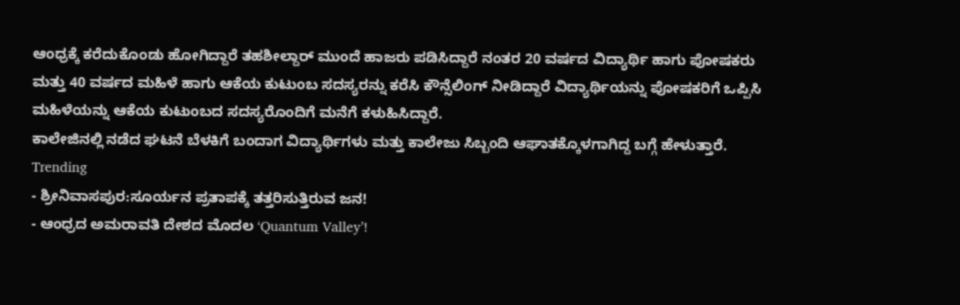ಆಂಧ್ರಕ್ಕೆ ಕರೆದುಕೊಂಡು ಹೋಗಿದ್ದಾರೆ ತಹಶೀಲ್ದಾರ್ ಮುಂದೆ ಹಾಜರು ಪಡಿಸಿದ್ದಾರೆ ನಂತರ 20 ವರ್ಷದ ವಿದ್ಯಾರ್ಥಿ ಹಾಗು ಪೋಷಕರು ಮತ್ತು 40 ವರ್ಷದ ಮಹಿಳೆ ಹಾಗು ಆಕೆಯ ಕುಟುಂಬ ಸದಸ್ಯರನ್ನು ಕರೆಸಿ ಕೌನ್ಸೆಲಿಂಗ್ ನೀಡಿದ್ದಾರೆ ವಿದ್ಯಾರ್ಥಿಯನ್ನು ಪೋಷಕರಿಗೆ ಒಪ್ಪಿಸಿ ಮಹಿಳೆಯನ್ನು ಆಕೆಯ ಕುಟುಂಬದ ಸದಸ್ಯರೊಂದಿಗೆ ಮನೆಗೆ ಕಳುಹಿಸಿದ್ದಾರೆ.
ಕಾಲೇಜಿನಲ್ಲಿ ನಡೆದ ಘಟನೆ ಬೆಳಕಿಗೆ ಬಂದಾಗ ವಿದ್ಯಾರ್ಥಿಗಳು ಮತ್ತು ಕಾಲೇಜು ಸಿಬ್ಬಂದಿ ಆಘಾತಕ್ಕೊಳಗಾಗಿದ್ದ ಬಗ್ಗೆ ಹೇಳುತ್ತಾರೆ.
Trending
- ಶ್ರೀನಿವಾಸಪುರ:ಸೂರ್ಯನ ಪ್ರತಾಪಕ್ಕೆ ತತ್ತರಿಸುತ್ತಿರುವ ಜನ!
- ಆಂಧ್ರದ ಅಮರಾವತಿ ದೇಶದ ಮೊದಲ ‘Quantum Valley’!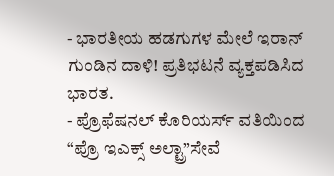- ಭಾರತೀಯ ಹಡಗುಗಳ ಮೇಲೆ ಇರಾನ್ ಗುಂಡಿನ ದಾಳಿ! ಪ್ರತಿಭಟನೆ ವ್ಯಕ್ತಪಡಿಸಿದ ಭಾರತ.
- ಪ್ರೊಫೆಷನಲ್ ಕೊರಿಯರ್ಸ್ ವತಿಯಿಂದ “ಪ್ರೊ ಇಎಕ್ಸ್ ಅಲ್ಟ್ರಾ”ಸೇವೆ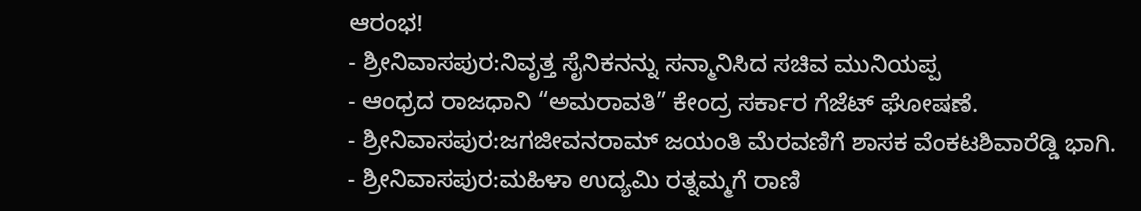ಆರಂಭ!
- ಶ್ರೀನಿವಾಸಪುರ:ನಿವೃತ್ತ ಸೈನಿಕನನ್ನು ಸನ್ಮಾನಿಸಿದ ಸಚಿವ ಮುನಿಯಪ್ಪ
- ಆಂಧ್ರದ ರಾಜಧಾನಿ “ಅಮರಾವತಿ” ಕೇಂದ್ರ ಸರ್ಕಾರ ಗೆಜೆಟ್ ಘೋಷಣೆ.
- ಶ್ರೀನಿವಾಸಪುರ:ಜಗಜೀವನರಾಮ್ ಜಯಂತಿ ಮೆರವಣಿಗೆ ಶಾಸಕ ವೆಂಕಟಶಿವಾರೆಡ್ಡಿ ಭಾಗಿ.
- ಶ್ರೀನಿವಾಸಪುರ:ಮಹಿಳಾ ಉದ್ಯಮಿ ರತ್ನಮ್ಮಗೆ ರಾಣಿ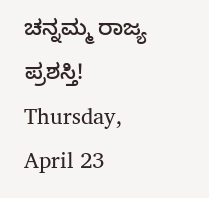ಚನ್ನಮ್ಮ ರಾಜ್ಯ ಪ್ರಶಸ್ತಿ!
Thursday, April 23